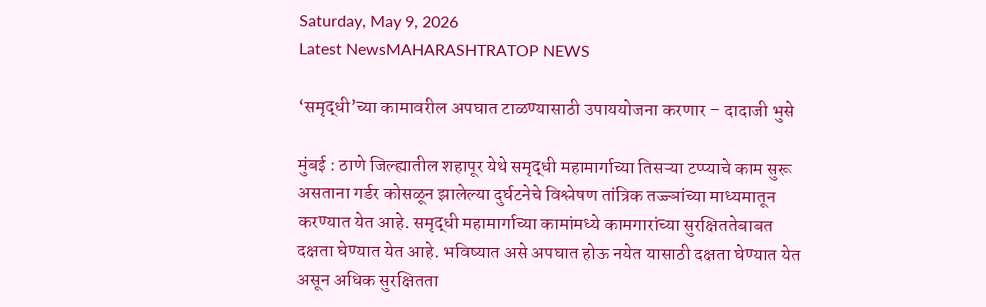Saturday, May 9, 2026
Latest NewsMAHARASHTRATOP NEWS

‘समृद्धी’च्या कामावरील अपघात टाळण्यासाठी उपाययोजना करणार – दादाजी भुसे

मुंबई : ठाणे जिल्ह्यातील शहापूर येथे समृद्धी महामार्गाच्या तिसऱ्या टप्प्याचे काम सुरू असताना गर्डर कोसळून झालेल्या दुर्घटनेचे विश्लेषण तांत्रिक तज्ज्ञांच्या माध्यमातून करण्यात येत आहे. समृद्धी महामार्गाच्या कामांमध्ये कामगारांच्या सुरक्षिततेबाबत दक्षता घेण्यात येत आहे. भविष्यात असे अपघात होऊ नयेत यासाठी दक्षता घेण्यात येत असून अधिक सुरक्षितता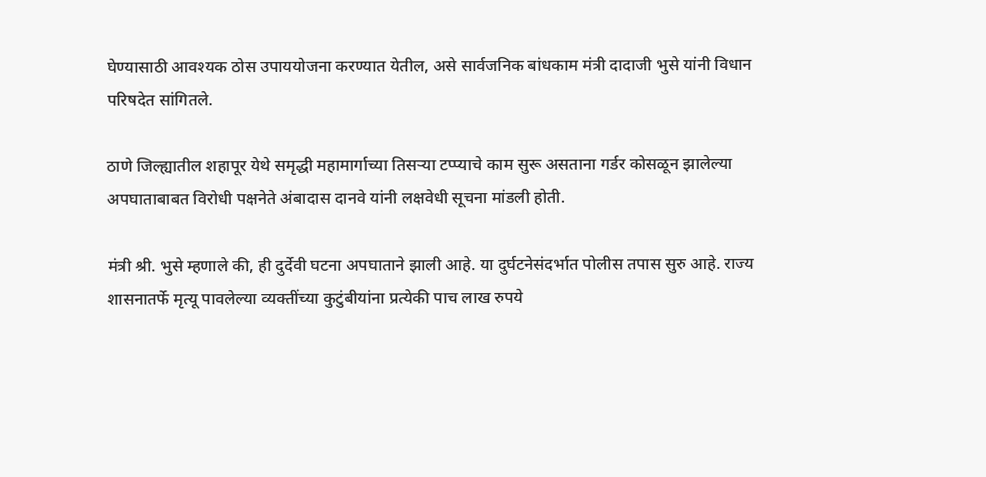घेण्यासाठी आवश्यक ठोस उपाययोजना करण्यात येतील, असे सार्वजनिक बांधकाम मंत्री दादाजी भुसे यांनी विधान परिषदेत सांगितले.

ठाणे जिल्ह्यातील शहापूर येथे समृद्धी महामार्गाच्या तिसऱ्या टप्प्याचे काम सुरू असताना गर्डर कोसळून झालेल्या अपघाताबाबत विरोधी पक्षनेते अंबादास दानवे यांनी लक्षवेधी सूचना मांडली होती.

मंत्री श्री. भुसे म्हणाले की, ही दुर्देवी घटना अपघाताने झाली आहे. या दुर्घटनेसंदर्भात पोलीस तपास सुरु आहे. राज्य शासनातर्फे मृत्यू पावलेल्या व्यक्तींच्या कुटुंबीयांना प्रत्येकी पाच लाख रुपये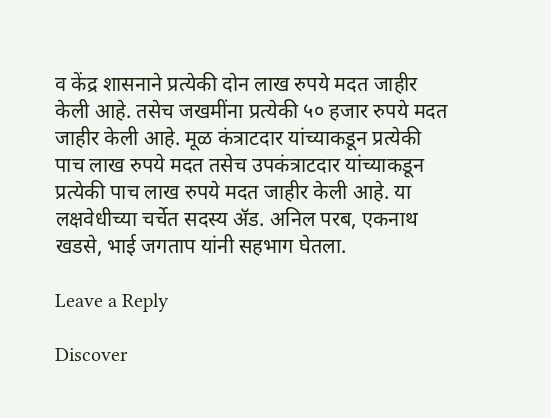व केंद्र शासनाने प्रत्येकी दोन लाख रुपये मदत जाहीर केली आहे. तसेच जखमींना प्रत्येकी ५० हजार रुपये मदत जाहीर केली आहे. मूळ कंत्राटदार यांच्याकडून प्रत्येकी पाच लाख रुपये मदत तसेच उपकंत्राटदार यांच्याकडून प्रत्येकी पाच लाख रुपये मदत जाहीर केली आहे. या लक्षवेधीच्या चर्चेत सदस्य ॲड. अनिल परब, एकनाथ खडसे, भाई जगताप यांनी सहभाग घेतला.

Leave a Reply

Discover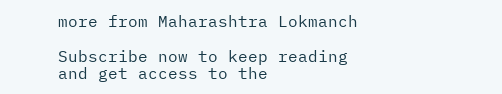more from Maharashtra Lokmanch

Subscribe now to keep reading and get access to the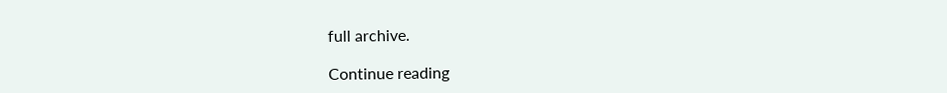full archive.

Continue reading